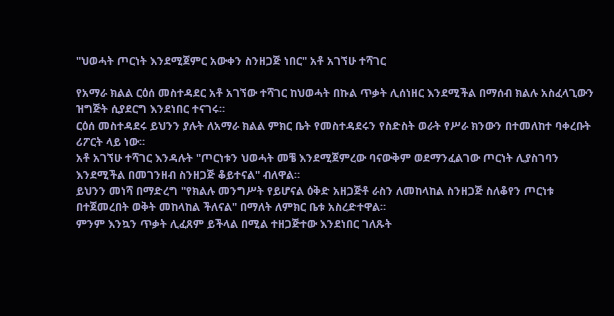"ህወሓት ጦርነት እንደሚጀምር አውቀን ስንዘጋጅ ነበር" አቶ አገኘሁ ተሻገር

የአማራ ክልል ርዕሰ መስተዳደር አቶ አገኘው ተሻገር ከህወሓት በኩል ጥቃት ሊሰነዘር እንደሚችል በማሰብ ክልሉ አስፈላጊውን ዝግጅት ሲያደርግ እንደነበር ተናገሩ።
ርዕሰ መስተዳደሩ ይህንን ያሉት ለአማራ ክልል ምክር ቤት የመስተዳደሩን የስድስት ወራት የሥራ ክንውን በተመለከተ ባቀረቡት ሪፖርት ላይ ነው።
አቶ አገኘሁ ተሻገር እንዳሉት "ጦርነቱን ህወሓት መቼ እንደሚጀምረው ባናውቅም ወደማንፈልገው ጦርነት ሊያስገባን እንደሚችል በመገንዘብ ስንዘጋጅ ቆይተናል" ብለዋል።
ይህንን መነሻ በማድረግ "የክልሉ መንግሥት የይሆናል ዕቅድ አዘጋጅቶ ራስን ለመከላከል ስንዘጋጅ ስለቆየን ጦርነቱ በተጀመረበት ወቅት መከላከል ችለናል" በማለት ለምክር ቤቱ አስረድተዋል።
ምንም እንኳን ጥቃት ሊፈጸም ይችላል በሚል ተዘጋጅተው እንደነበር ገለጹት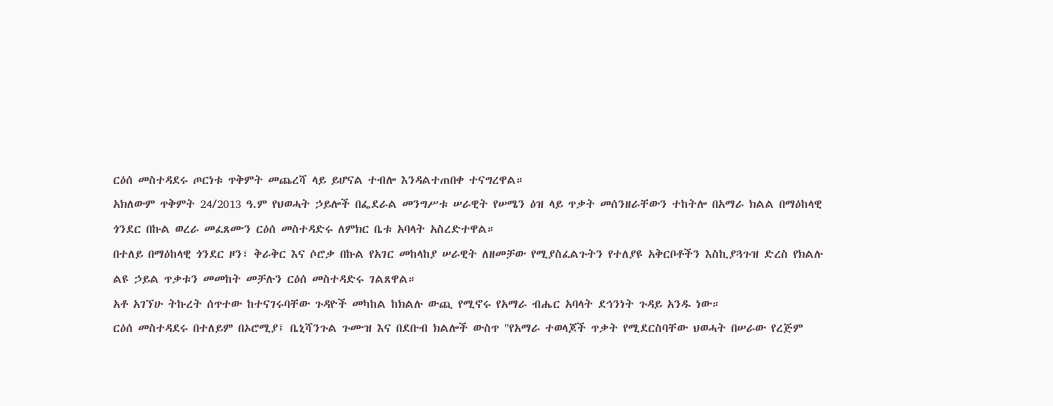ርዕሰ መስተዳደሩ ጦርነቱ ጥቅምት መጨረሻ ላይ ይሆናል ተብሎ እንዳልተጠበቀ ተናግረዋል።
አክለውም ጥቅምት 24/2013 ዓ.ም የህወሓት ኃይሎች በፌደራል መንግሥቱ ሠራዊት የሠሜን ዕዝ ላይ ጥቃት መሰንዘራቸውን ተከትሎ በአማራ ክልል በማዕከላዊ ጎንደር በኩል ወረራ መፈጸሙን ርዕሰ መስተዳድሩ ለምክር ቤቱ አባላት አስረድተዋል።
በተለይ በማዕከላዊ ጎንደር ዞን፣ ቅራቅር እና ሶሮቃ በኩል የአገር መከላከያ ሠራዊት ለዘመቻው የሚያስፈልጉትን የተለያዩ አቅርቦቶችን እስኪያጓጉዝ ድረስ የክልሉ ልዩ ኃይል ጥቃቱን መመከት መቻሉን ርዕሰ መስተዳድሩ ገልጸዋል።
አቶ አገኘሁ ትኩረት ሰጥተው ከተናገሩባቸው ጉዳዮች መካከል ከክልሉ ውጪ የሚኖሩ የአማራ ብሔር አባላት ደኅንነት ጉዳይ አንዱ ነው።
ርዕሰ መስተዳደሩ በተለይም በኦሮሚያ፤ ቤኒሻንጉል ጉሙዝ እና በደቡብ ክልሎች ውስጥ "የአማራ ተወላጆች ጥቃት የሚደርስባቸው ህወሓት በሠራው የረጅም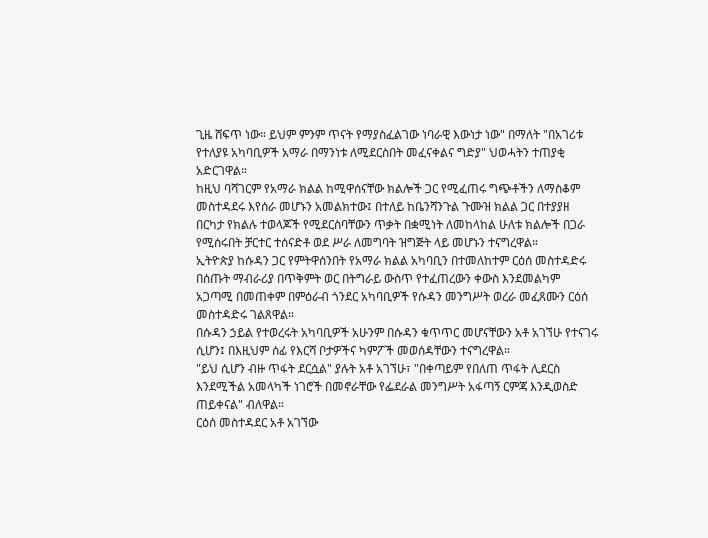ጊዜ ሸፍጥ ነው። ይህም ምንም ጥናት የማያስፈልገው ነባራዊ እውነታ ነው" በማለት "በአገሪቱ የተለያዩ አካባቢዎች አማራ በማንነቱ ለሚደርስበት መፈናቀልና ግድያ" ህወሓትን ተጠያቂ አድርገዋል።
ከዚህ ባሻገርም የአማራ ክልል ከሚዋሰናቸው ክልሎች ጋር የሚፈጠሩ ግጭቶችን ለማስቆም መስተዳደሩ እየሰራ መሆኑን አመልክተው፤ በተለይ ከቤንሻንጉል ጉሙዝ ክልል ጋር በተያያዘ በርካታ የክልሉ ተወላጆች የሚደርስባቸውን ጥቃት በቋሚነት ለመከላከል ሁለቱ ክልሎች በጋራ የሚሰሩበት ቻርተር ተሰናድቶ ወደ ሥራ ለመግባት ዝግጅት ላይ መሆኑን ተናግረዋል።
ኢትዮጵያ ከሱዳን ጋር የምትዋሰንበት የአማራ ክልል አካባቢን በተመለከተም ርዕሰ መስተዳድሩ በሰጡት ማብራሪያ በጥቅምት ወር በትግራይ ውስጥ የተፈጠረውን ቀውስ እንደመልካም አጋጣሚ በመጠቀም በምዕራብ ጎንደር አካባቢዎች የሱዳን መንግሥት ወረራ መፈጸሙን ርዕሰ መስተዳድሩ ገልጸዋል።
በሱዳን ኃይል የተወረሩት አካባቢዎች አሁንም በሱዳን ቁጥጥር መሆናቸውን አቶ አገኘሁ የተናገሩ ሲሆን፤ በእዚህም ሰፊ የእርሻ ቦታዎችና ካምፖች መወሰዳቸውን ተናግረዋል።
"ይህ ሲሆን ብዙ ጥፋት ደርሷል" ያሉት አቶ አገኘሁ፣ "በቀጣይም የበለጠ ጥፋት ሊደርስ እንደሚችል አመላካች ነገሮች በመኖራቸው የፌደራል መንግሥት አፋጣኝ ርምጃ እንዲወስድ ጠይቀናል" ብለዋል።
ርዕሰ መስተዳደር አቶ አገኘው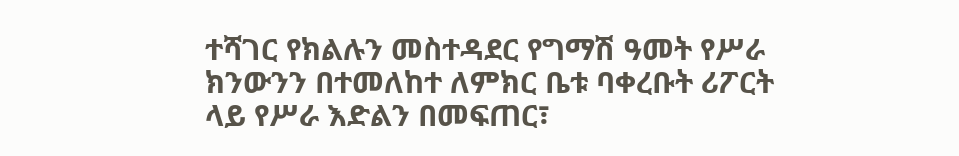ተሻገር የክልሉን መስተዳደር የግማሽ ዓመት የሥራ ክንውንን በተመለከተ ለምክር ቤቱ ባቀረቡት ሪፖርት ላይ የሥራ እድልን በመፍጠር፣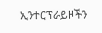ኢንተርፕራይዞችን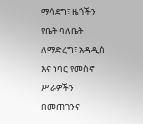ማሳደግ፣ ዜጎችን የቤት ባለቤት ለማድረግ፣ አዳዲስ እና ነባር የመስኖ ሥራዎችን በመጠገንና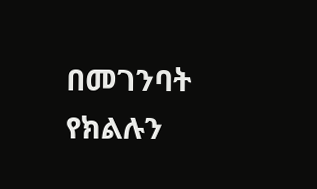በመገንባት የክልሉን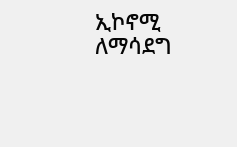ኢኮኖሚ ለማሳደግ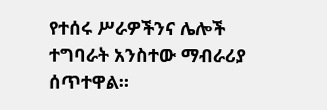የተሰሩ ሥራዎችንና ሌሎች ተግባራት አንስተው ማብራሪያ ሰጥተዋል።